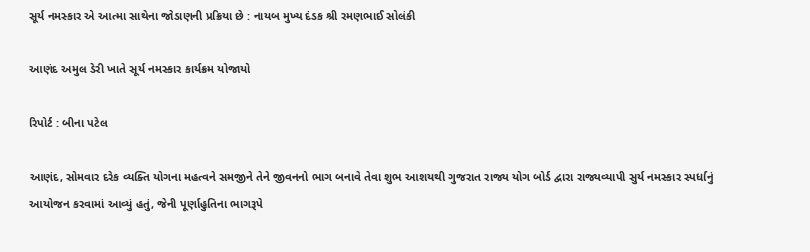સૂર્ય નમસ્કાર એ આત્મા સાથેના જોડાણની પ્રક્રિયા છે : નાયબ મુખ્ય દંડક શ્રી રમણભાઈ સોલંકી

આણંદ અમુલ ડેરી ખાતે સૂર્ય નમસ્કાર કાર્યક્રમ યોજાયો

રિપોર્ટ : બીના પટેલ

આણંદ, સોમવાર દરેક વ્યક્તિ યોગના મહત્વને સમજીને તેને જીવનનો ભાગ બનાવે તેવા શુભ આશયથી ગુજરાત રાજ્ય યોગ બોર્ડ દ્વારા રાજ્યવ્યાપી સુર્ય નમસ્કાર સ્પર્ધાનું આયોજન કરવામાં આવ્યું હતું, જેની પૂર્ણાહુતિના ભાગરૂપે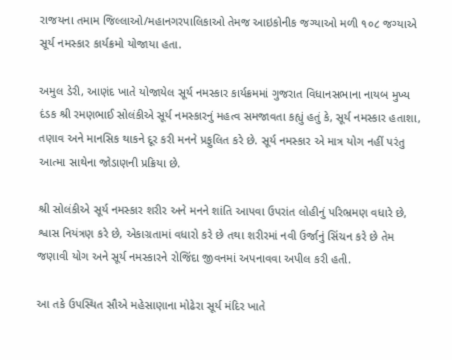રાજયના તમામ જિલ્લાઓ/મહાનગરપાલિકાઓ તેમજ આઇકોનીક જગ્યાઓ મળી ૧૦૮ જગ્યાએ સૂર્ય નમસ્કાર કાર્યક્રમો યોજાયા હતા.

અમુલ ડેરી, આણંદ ખાતે યોજાયેલ સૂર્ય નમસ્કાર કાર્યક્રમમાં ગુજરાત વિધાનસભાના નાયબ મુખ્ય દંડક શ્રી રમણભાઈ સોલંકીએ સૂર્ય નમસ્કારનું મહત્વ સમજાવતા કહ્યું હતું કે, સૂર્ય નમસ્કાર હતાશા, તણાવ અને માનસિક થાકને દૂર કરી મનને પ્રફુલિત કરે છે. સૂર્ય નમસ્કાર એ માત્ર યોગ નહીં પરંતુ આત્મા સાથેના જોડાણની પ્રક્રિયા છે.

શ્રી સોલંકીએ સૂર્ય નમસ્કાર શરીર અને મનને શાંતિ આપવા ઉપરાંત લોહીનું પરિભ્રમણ વધારે છે, શ્વાસ નિયંત્રણ કરે છે, એકાગ્રતામાં વધારો કરે છે તથા શરીરમાં નવી ઉર્જાનું સિંચન કરે છે તેમ જણાવી યોગ અને સૂર્ય નમસ્કારને રોજિંદા જીવનમાં અપનાવવા અપીલ કરી હતી.

આ તકે ઉપસ્થિત સૌએ મહેસાણાના મોઢેરા સૂર્ય મંદિર ખાતે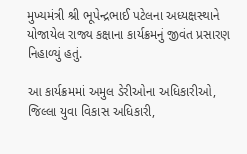મુખ્યમંત્રી શ્રી ભૂપેન્દ્રભાઈ પટેલના અધ્યક્ષસ્થાને યોજાયેલ રાજ્ય કક્ષાના કાર્યક્રમનું જીવંત પ્રસારણ નિહાળ્યું હતું.

આ કાર્યક્રમમાં અમુલ ડેરીઓના અધિકારીઓ, જિલ્લા યુવા વિકાસ અધિકારી,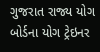ગુજરાત રાજ્ય યોગ બોર્ડના યોગ ટ્રેઇનર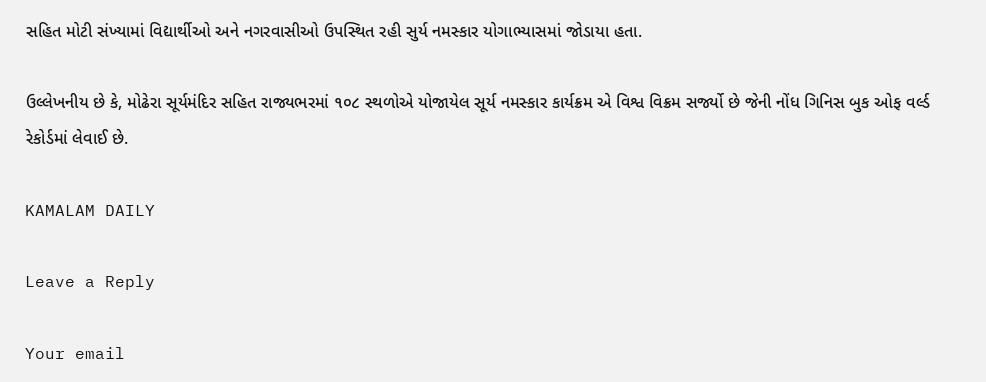સહિત મોટી સંખ્યામાં વિદ્યાર્થીઓ અને નગરવાસીઓ ઉપસ્થિત રહી સુર્ય નમસ્કાર યોગાભ્યાસમાં જોડાયા હતા.

ઉલ્લેખનીય છે કે, મોઢેરા સૂર્યમંદિર સહિત રાજ્યભરમાં ૧૦૮ સ્થળોએ યોજાયેલ સૂર્ય નમસ્કાર કાર્યક્રમ એ વિશ્વ વિક્રમ સર્જ્યો છે જેની નોંધ ગિનિસ બુક ઓફ વર્લ્ડ રેકોર્ડમાં લેવાઈ છે.

KAMALAM DAILY

Leave a Reply

Your email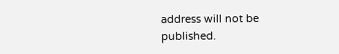address will not be published.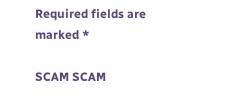Required fields are marked *

SCAM SCAM